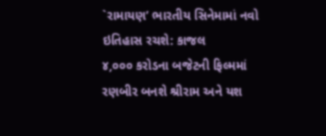`રામાયણ’ ભારતીય સિનેમામાં નવો ઇતિહાસ રચશે: કાજલ
૪,૦૦૦ કરોડના બજેટની ફિલ્મમાં રણબીર બનશે શ્રીરામ અને યશ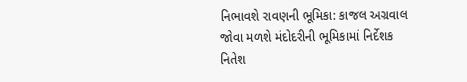નિભાવશે રાવણની ભૂમિકા: કાજલ અગ્રવાલ જોવા મળશે મંદોદરીની ભૂમિકામાં નિર્દેશક નિતેશ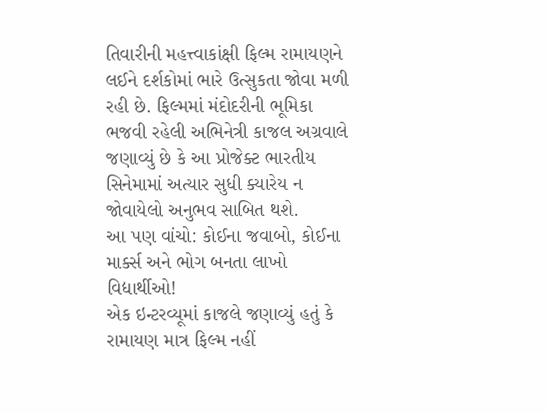તિવારીની મહત્ત્વાકાંક્ષી ફિલ્મ રામાયણને લઈને દર્શકોમાં ભારે ઉત્સુકતા જોવા મળી રહી છે. ફિલ્મમાં મંદોદરીની ભૂમિકા ભજવી રહેલી અભિનેત્રી કાજલ અગ્રવાલે જણાવ્યું છે કે આ પ્રોજેક્ટ ભારતીય સિનેમામાં અત્યાર સુધી ક્યારેય ન જોવાયેલો અનુભવ સાબિત થશે.
આ પણ વાંચો: કોઈના જવાબો, કોઈના માર્ક્સ અને ભોગ બનતા લાખો વિદ્યાર્થીઓ!
એક ઇન્ટરવ્યૂમાં કાજલે જણાવ્યું હતું કે રામાયણ માત્ર ફિલ્મ નહીં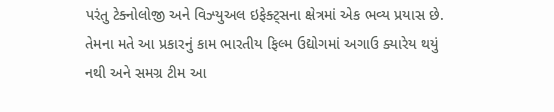પરંતુ ટેક્નોલોજી અને વિઝ્યુઅલ ઇફેક્ટ્સના ક્ષેત્રમાં એક ભવ્ય પ્રયાસ છે. તેમના મતે આ પ્રકારનું કામ ભારતીય ફિલ્મ ઉદ્યોગમાં અગાઉ ક્યારેય થયું નથી અને સમગ્ર ટીમ આ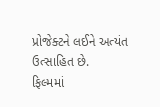પ્રોજેક્ટને લઈને અત્યંત ઉત્સાહિત છે.
ફિલ્મમાં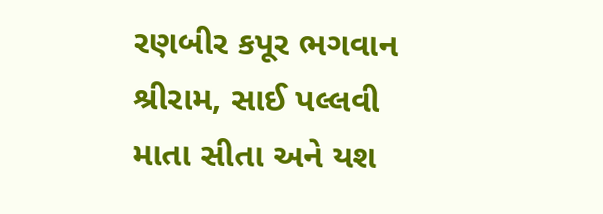રણબીર કપૂર ભગવાન શ્રીરામ, સાઈ પલ્લવી માતા સીતા અને યશ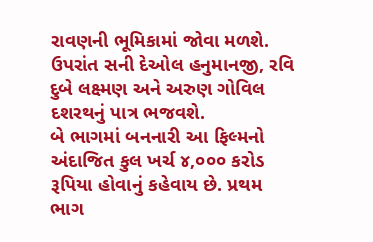રાવણની ભૂમિકામાં જોવા મળશે. ઉપરાંત સની દેઓલ હનુમાનજી, રવિ દુબે લક્ષ્મણ અને અરુણ ગોવિલ દશરથનું પાત્ર ભજવશે.
બે ભાગમાં બનનારી આ ફિલ્મનો અંદાજિત કુલ ખર્ચ ૪,૦૦૦ કરોડ રૂપિયા હોવાનું કહેવાય છે. પ્રથમ ભાગ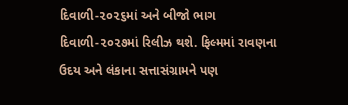દિવાળી-૨૦૨૬માં અને બીજો ભાગ દિવાળી-૨૦૨૭માં રિલીઝ થશે. ફિલ્મમાં રાવણના ઉદય અને લંકાના સત્તાસંગ્રામને પણ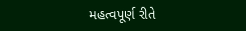મહત્વપૂર્ણ રીતે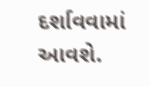દર્શાવવામાં આવશે.